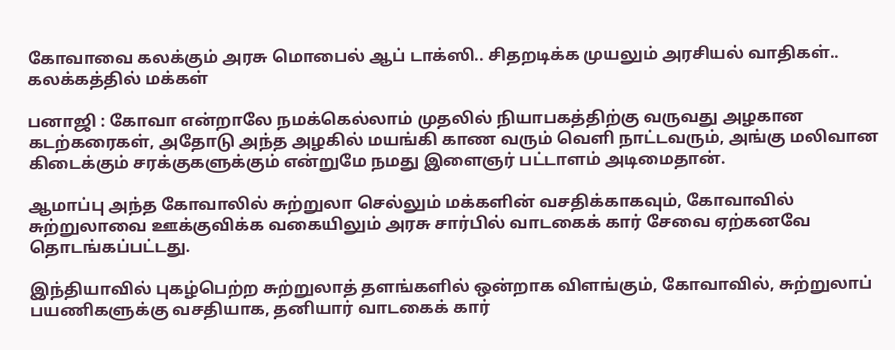கோவாவை கலக்கும் அரசு மொபைல் ஆப் டாக்ஸி.. சிதறடிக்க முயலும் அரசியல் வாதிகள்.. கலக்கத்தில் மக்கள்

பனாஜி : கோவா என்றாலே நமக்கெல்லாம் முதலில் நியாபகத்திற்கு வருவது அழகான கடற்கரைகள், அதோடு அந்த அழகில் மயங்கி காண வரும் வெளி நாட்டவரும், அங்கு மலிவான கிடைக்கும் சரக்குகளுக்கும் என்றுமே நமது இளைஞர் பட்டாளம் அடிமைதான்.

ஆமாப்பு அந்த கோவாலில் சுற்றுலா செல்லும் மக்களின் வசதிக்காகவும், கோவாவில் சுற்றுலாவை ஊக்குவிக்க வகையிலும் அரசு சார்பில் வாடகைக் கார் சேவை ஏற்கனவே தொடங்கப்பட்டது.

இந்தியாவில் புகழ்பெற்ற சுற்றுலாத் தளங்களில் ஒன்றாக விளங்கும், கோவாவில், சுற்றுலாப் பயணிகளுக்கு வசதியாக, தனியார் வாடகைக் கார்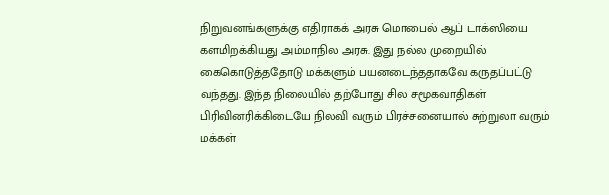நிறுவனங்களுக்கு எதிராகக் அரசு மொபைல் ஆப் டாக்ஸியை களமிறக்கியது அம்மாநில அரசு. இது நல்ல முறையில் கைகொடுத்ததோடு மக்களும் பயனடைந்ததாகவே கருதப்பட்டு வந்தது. இந்த நிலையில் தற்போது சில சமூகவாதிகள் பிரிவினரிக்கிடையே நிலவி வரும் பிரச்சனையால் சுற்றுலா வரும் மக்கள்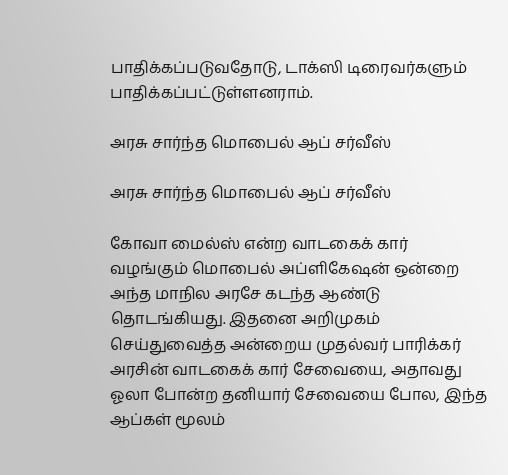பாதிக்கப்படுவதோடு, டாக்ஸி டிரைவர்களும் பாதிக்கப்பட்டுள்ளனராம்.

அரசு சார்ந்த மொபைல் ஆப் சர்வீஸ்

அரசு சார்ந்த மொபைல் ஆப் சர்வீஸ்

கோவா மைல்ஸ் என்ற வாடகைக் கார் வழங்கும் மொபைல் அப்ளிகேஷன் ஒன்றை அந்த மாநில அரசே கடந்த ஆண்டு தொடங்கியது. இதனை அறிமுகம் செய்துவைத்த அன்றைய முதல்வர் பாரிக்கர் அரசின் வாடகைக் கார் சேவையை, அதாவது ஓலா போன்ற தனியார் சேவையை போல, இந்த ஆப்கள் மூலம்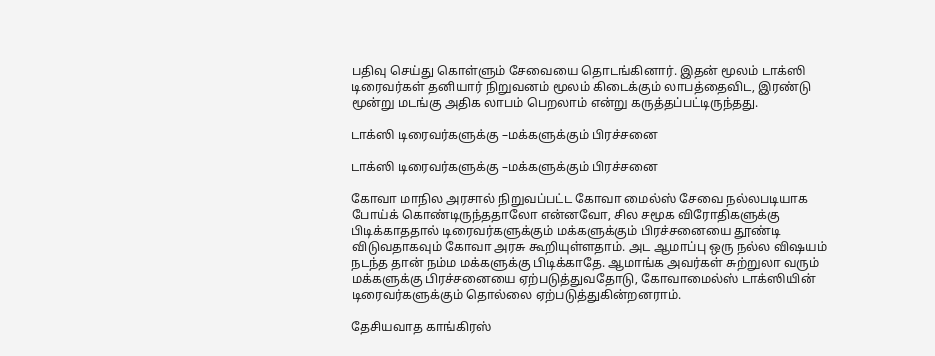பதிவு செய்து கொள்ளும் சேவையை தொடங்கினார். இதன் மூலம் டாக்ஸி டிரைவர்கள் தனியார் நிறுவனம் மூலம் கிடைக்கும் லாபத்தைவிட, இரண்டு மூன்று மடங்கு அதிக லாபம் பெறலாம் என்று கருத்தப்பட்டிருந்தது.

டாக்ஸி டிரைவர்களுக்கு –மக்களுக்கும் பிரச்சனை

டாக்ஸி டிரைவர்களுக்கு –மக்களுக்கும் பிரச்சனை

கோவா மாநில அரசால் நிறுவப்பட்ட கோவா மைல்ஸ் சேவை நல்லபடியாக போய்க் கொண்டிருந்ததாலோ என்னவோ, சில சமூக விரோதிகளுக்கு பிடிக்காததால் டிரைவர்களுக்கும் மக்களுக்கும் பிரச்சனையை தூண்டி விடுவதாகவும் கோவா அரசு கூறியுள்ளதாம். அட ஆமாப்பு ஒரு நல்ல விஷயம் நடந்த தான் நம்ம மக்களுக்கு பிடிக்காதே. ஆமாங்க அவர்கள் சுற்றுலா வரும் மக்களுக்கு பிரச்சனையை ஏற்படுத்துவதோடு, கோவாமைல்ஸ் டாக்ஸியின் டிரைவர்களுக்கும் தொல்லை ஏற்படுத்துகின்றனராம்.

தேசியவாத காங்கிரஸ்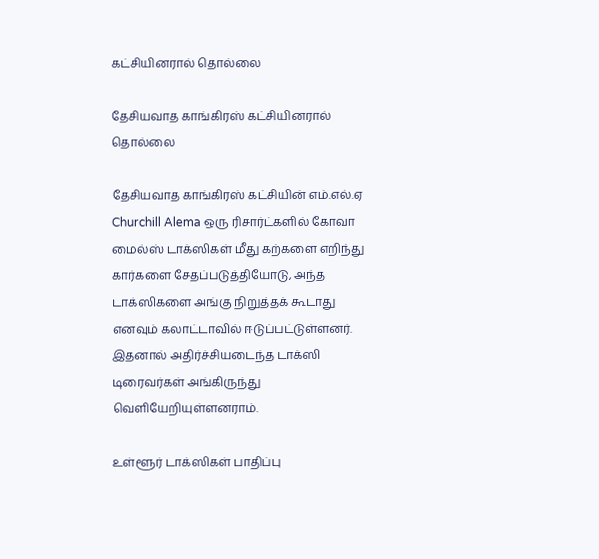கட்சியினரால் தொல்லை

தேசியவாத காங்கிரஸ் கட்சியினரால் தொல்லை

தேசியவாத காங்கிரஸ் கட்சியின் எம்.எல்.ஏ Churchill Alema ஒரு ரிசார்ட்களில் கோவா மைல்ஸ் டாக்ஸிகள் மீது கற்களை எறிந்து கார்களை சேதப்படுத்தியோடு, அந்த டாக்ஸிகளை அங்கு நிறுத்தக் கூடாது எனவும் கலாட்டாவில் ஈடுப்பட்டுள்ளனர். இதனால் அதிர்ச்சியடைந்த டாக்ஸி டிரைவர்கள் அங்கிருந்து வெளியேறியுள்ளனராம்.

உள்ளூர் டாக்ஸிகள் பாதிப்பு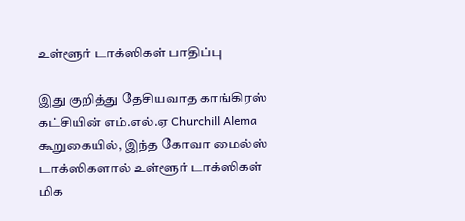உள்ளூர் டாக்ஸிகள் பாதிப்பு

இது குறித்து தேசியவாத காங்கிரஸ் கட்சியின் எம்.எல்.ஏ Churchill Alema கூறுகையில், இந்த கோவா மைல்ஸ் டாக்ஸிகளால் உள்ளூர் டாக்ஸிகள் மிக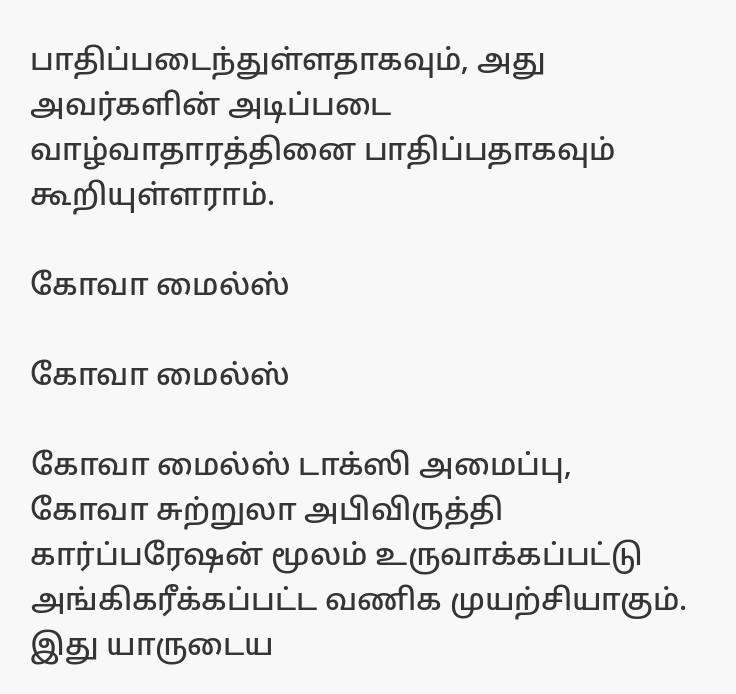பாதிப்படைந்துள்ளதாகவும், அது அவர்களின் அடிப்படை வாழ்வாதாரத்தினை பாதிப்பதாகவும் கூறியுள்ளராம்.

கோவா மைல்ஸ்

கோவா மைல்ஸ்

கோவா மைல்ஸ் டாக்ஸி அமைப்பு, கோவா சுற்றுலா அபிவிருத்தி கார்ப்பரேஷன் மூலம் உருவாக்கப்பட்டு அங்கிகரீக்கப்பட்ட வணிக முயற்சியாகும். இது யாருடைய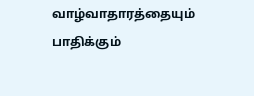வாழ்வாதாரத்தையும் பாதிக்கும்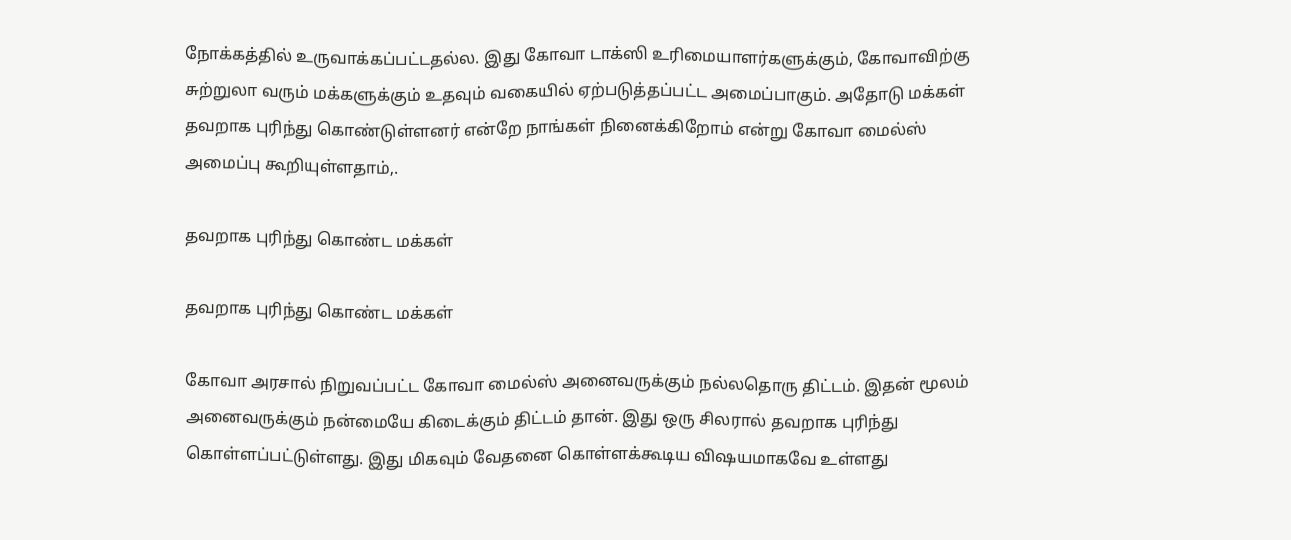நோக்கத்தில் உருவாக்கப்பட்டதல்ல. இது கோவா டாக்ஸி உரிமையாளர்களுக்கும், கோவாவிற்கு சுற்றுலா வரும் மக்களுக்கும் உதவும் வகையில் ஏற்படுத்தப்பட்ட அமைப்பாகும். அதோடு மக்கள் தவறாக புரிந்து கொண்டுள்ளனர் என்றே நாங்கள் நினைக்கிறோம் என்று கோவா மைல்ஸ் அமைப்பு கூறியுள்ளதாம்,.

தவறாக புரிந்து கொண்ட மக்கள்

தவறாக புரிந்து கொண்ட மக்கள்

கோவா அரசால் நிறுவப்பட்ட கோவா மைல்ஸ் அனைவருக்கும் நல்லதொரு திட்டம். இதன் மூலம் அனைவருக்கும் நன்மையே கிடைக்கும் திட்டம் தான். இது ஒரு சிலரால் தவறாக புரிந்து கொள்ளப்பட்டுள்ளது. இது மிகவும் வேதனை கொள்ளக்கூடிய விஷயமாகவே உள்ளது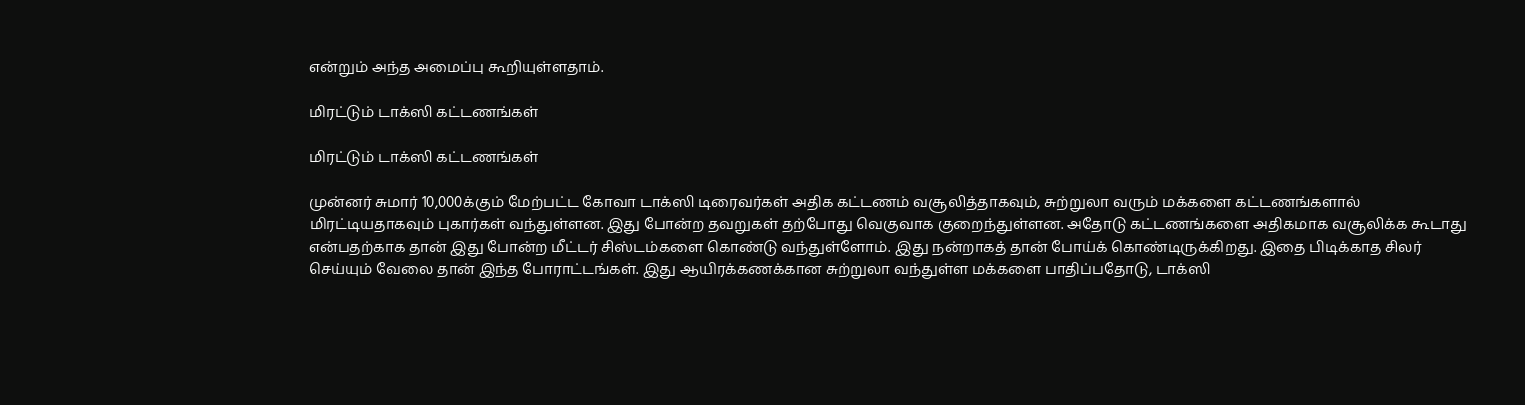என்றும் அந்த அமைப்பு கூறியுள்ளதாம்.

மிரட்டும் டாக்ஸி கட்டணங்கள்

மிரட்டும் டாக்ஸி கட்டணங்கள்

முன்னர் சுமார் 10,000க்கும் மேற்பட்ட கோவா டாக்ஸி டிரைவர்கள் அதிக கட்டணம் வசூலித்தாகவும், சுற்றுலா வரும் மக்களை கட்டணங்களால் மிரட்டியதாகவும் புகார்கள் வந்துள்ளன. இது போன்ற தவறுகள் தற்போது வெகுவாக குறைந்துள்ளன. அதோடு கட்டணங்களை அதிகமாக வசூலிக்க கூடாது என்பதற்காக தான் இது போன்ற மீட்டர் சிஸ்டம்களை கொண்டு வந்துள்ளோம். இது நன்றாகத் தான் போய்க் கொண்டிருக்கிறது. இதை பிடிக்காத சிலர் செய்யும் வேலை தான் இந்த போராட்டங்கள். இது ஆயிரக்கணக்கான சுற்றுலா வந்துள்ள மக்களை பாதிப்பதோடு, டாக்ஸி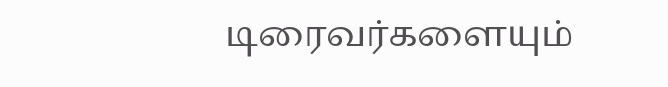டிரைவர்களையும்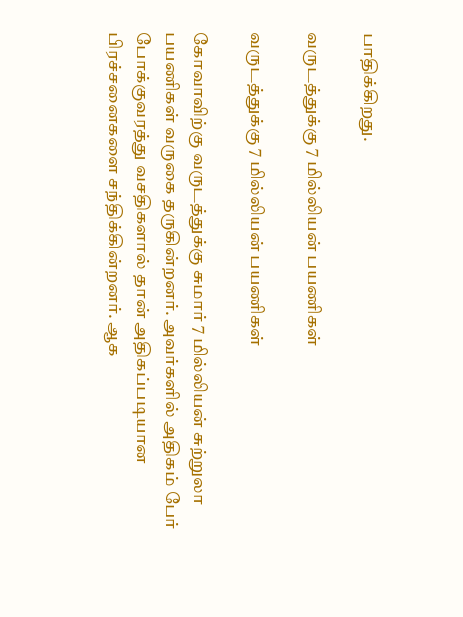பாதிக்கிறது.

வருடத்துக்கு 7 மில்லியன் பயணிகள்

வருடத்துக்கு 7 மில்லியன் பயணிகள்

கோவாவிற்கு வருடத்துக்கு சுமார் 7 மில்லியன் சுற்றுலா பயணிகள் வருகை தருகின்றனர். அவர்களில் அதிகம் பேர் போக்குவரத்து வசதிகளால் தான் அதிகப்படியான பிரச்சனைகளை சந்திக்கின்றனர். ஆக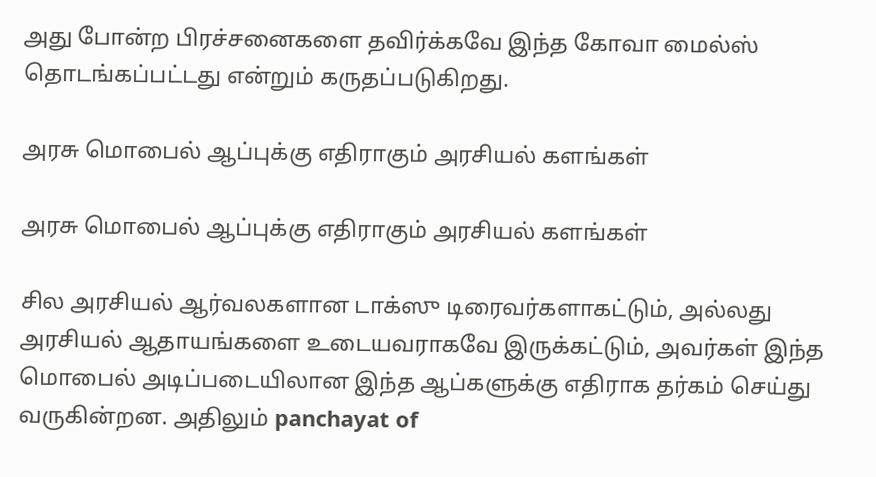அது போன்ற பிரச்சனைகளை தவிர்க்கவே இந்த கோவா மைல்ஸ் தொடங்கப்பட்டது என்றும் கருதப்படுகிறது.

அரசு மொபைல் ஆப்புக்கு எதிராகும் அரசியல் களங்கள்

அரசு மொபைல் ஆப்புக்கு எதிராகும் அரசியல் களங்கள்

சில அரசியல் ஆர்வலகளான டாக்ஸு டிரைவர்களாகட்டும், அல்லது அரசியல் ஆதாயங்களை உடையவராகவே இருக்கட்டும், அவர்கள் இந்த மொபைல் அடிப்படையிலான இந்த ஆப்களுக்கு எதிராக தர்கம் செய்து வருகின்றன. அதிலும் panchayat of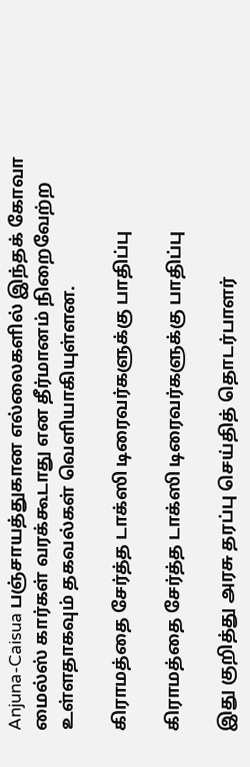Anjuna-Caisua பஞ்சாயத்துகான எல்லைகளில் இந்தக் கோவா மைல்ஸ் கார்கள் வரக்கூடாது என தீர்மானம் நிறைவேற்ற உள்ளதாகவும் தகவல்கள் வெளியாகியுள்ளன.

கிராமத்தை சேர்த்த டாக்ஸி டிரைவர்களுக்கு பாதிப்பு

கிராமத்தை சேர்த்த டாக்ஸி டிரைவர்களுக்கு பாதிப்பு

இது குறித்து அரசு தரப்பு செய்தித் தொடர்பாளர்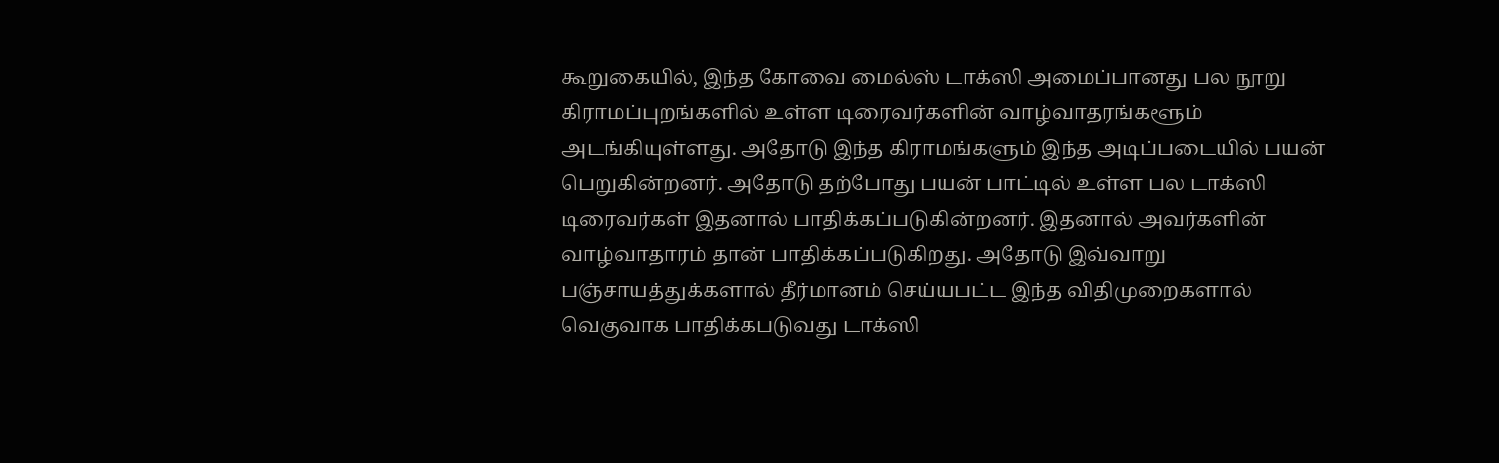கூறுகையில், இந்த கோவை மைல்ஸ் டாக்ஸி அமைப்பானது பல நூறு கிராமப்புறங்களில் உள்ள டிரைவர்களின் வாழ்வாதரங்களூம் அடங்கியுள்ளது. அதோடு இந்த கிராமங்களும் இந்த அடிப்படையில் பயன் பெறுகின்றனர். அதோடு தற்போது பயன் பாட்டில் உள்ள பல டாக்ஸி டிரைவர்கள் இதனால் பாதிக்கப்படுகின்றனர். இதனால் அவர்களின் வாழ்வாதாரம் தான் பாதிக்கப்படுகிறது. அதோடு இவ்வாறு பஞ்சாயத்துக்களால் தீர்மானம் செய்யபட்ட இந்த விதிமுறைகளால் வெகுவாக பாதிக்கபடுவது டாக்ஸி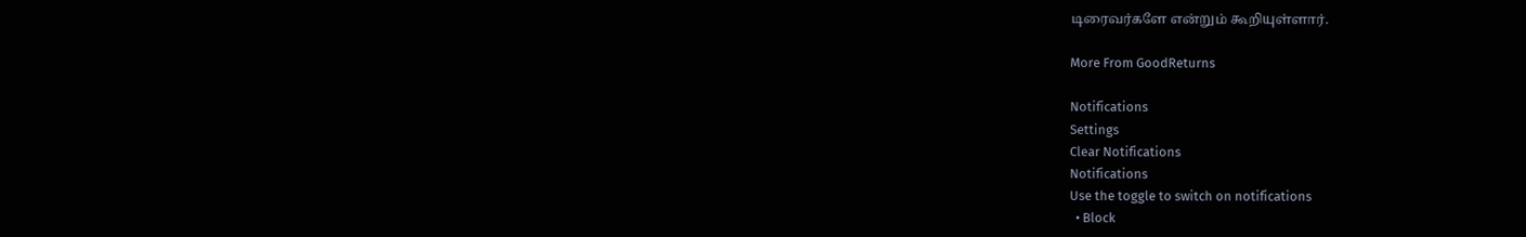டிரைவர்களே என்றும் கூறியுள்ளார்.

More From GoodReturns

Notifications
Settings
Clear Notifications
Notifications
Use the toggle to switch on notifications
  • Block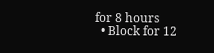for 8 hours
  • Block for 12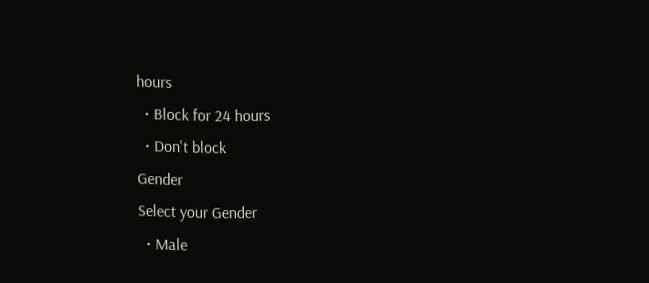hours
  • Block for 24 hours
  • Don't block
Gender
Select your Gender
  • Male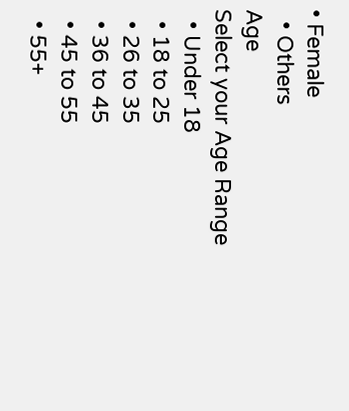• Female
  • Others
Age
Select your Age Range
  • Under 18
  • 18 to 25
  • 26 to 35
  • 36 to 45
  • 45 to 55
  • 55+